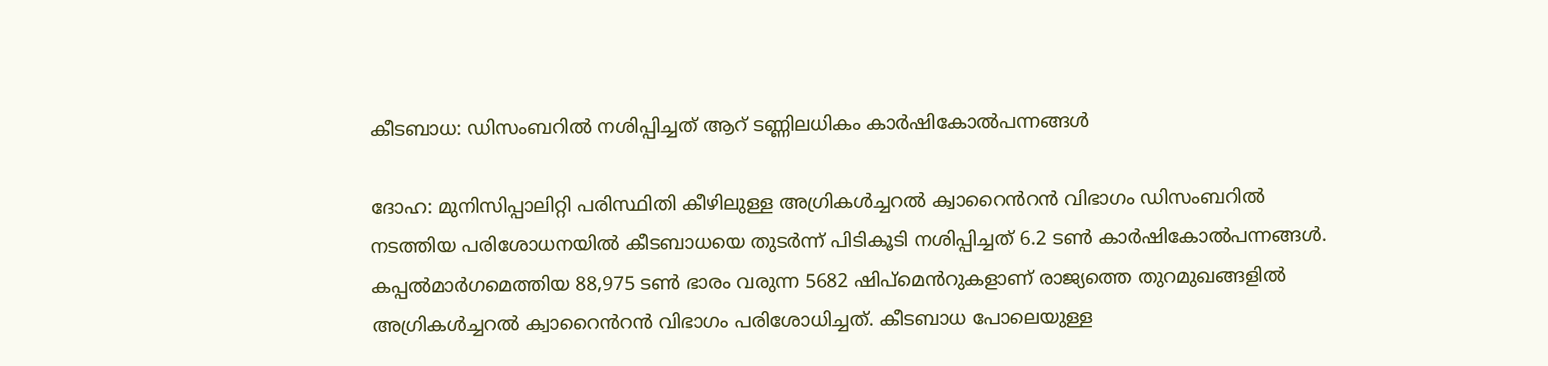കീടബാധ: ഡിസംബറിൽ നശിപ്പിച്ചത് ആറ് ടണ്ണിലധികം കാർഷികോൽപന്നങ്ങൾ

ദോഹ: മുനിസിപ്പാലിറ്റി പരിസ്ഥിതി കീഴിലുള്ള അഗ്രികൾച്ചറൽ ക്വാറൈൻറൻ വിഭാഗം ഡിസംബറിൽ നടത്തിയ പരിശോധനയിൽ കീടബാധയെ തുടർന്ന് പിടികൂടി നശിപ്പിച്ചത് 6.2 ടൺ കാർഷികോൽപന്നങ്ങൾ. കപ്പൽമാർഗമെത്തിയ 88,975 ടൺ ഭാരം വരുന്ന 5682 ഷിപ്മെൻറുകളാണ് രാജ്യത്തെ തുറമുഖങ്ങളിൽ അഗ്രികൾച്ചറൽ ക്വാറൈൻറൻ വിഭാഗം പരിശോധിച്ചത്. കീടബാധ പോലെയുള്ള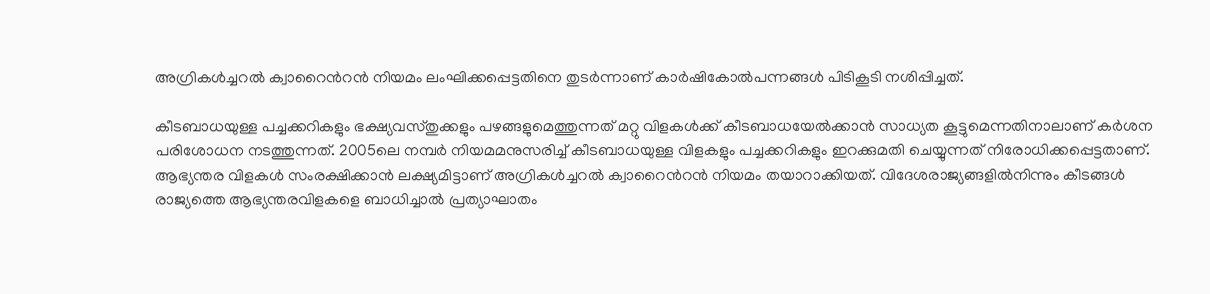അഗ്രികൾച്ചറൽ ക്വാറൈൻറൻ നിയമം ലംഘിക്കപ്പെട്ടതിനെ തുടർന്നാണ് കാർഷികോൽപന്നങ്ങൾ പിടികൂടി നശിപ്പിച്ചത്.

കീടബാധയുള്ള പച്ചക്കറികളും ഭക്ഷ്യവസ്തുക്കളും പഴങ്ങളുമെത്തുന്നത് മറ്റു വിളകൾക്ക് കീടബാധയേൽക്കാൻ സാധ്യത കൂട്ടുമെന്നതിനാലാണ് കർശന പരിശോധന നടത്തുന്നത്. 2005ലെ നമ്പർ നിയമമനുസരിച്ച് കീടബാധയുള്ള വിളകളും പച്ചക്കറികളും ഇറക്കുമതി ചെയ്യുന്നത് നിരോധിക്കപ്പെട്ടതാണ്. ആഭ്യന്തര വിളകൾ സംരക്ഷിക്കാൻ ലക്ഷ്യമിട്ടാണ് അഗ്രികൾച്ചറൽ ക്വാറൈൻറൻ നിയമം തയാറാക്കിയത്. വിദേശരാജ്യങ്ങളിൽനിന്നും കീടങ്ങൾ രാജ്യത്തെ ആഭ്യന്തരവിളകളെ ബാധിച്ചാൽ പ്രത്യാഘാതം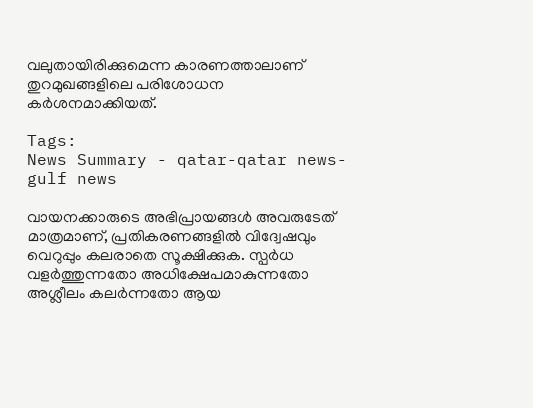വലുതായിരിക്കുമെന്ന കാരണത്താലാണ് തുറമുഖങ്ങളിലെ പരിശോധന കർശനമാക്കിയത്.

Tags:
News Summary - qatar-qatar news-gulf news

വായനക്കാരുടെ അഭിപ്രായങ്ങള്‍ അവരുടേത് മാത്രമാണ്, പ്രതികരണങ്ങളിൽ വിദ്വേഷവും വെറുപ്പും കലരാതെ സൂക്ഷിക്കുക. സ്പർധ വളർത്തുന്നതോ അധിക്ഷേപമാകുന്നതോ അശ്ലീലം കലർന്നതോ ആയ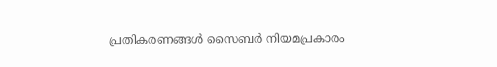പ്രതികരണങ്ങൾ സൈബർ നിയമപ്രകാരം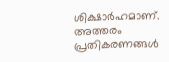ശിക്ഷാർഹമാണ്. അത്തരം പ്രതികരണങ്ങൾ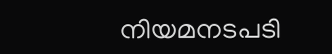നിയമനടപടി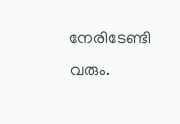നേരിടേണ്ടി വരും.